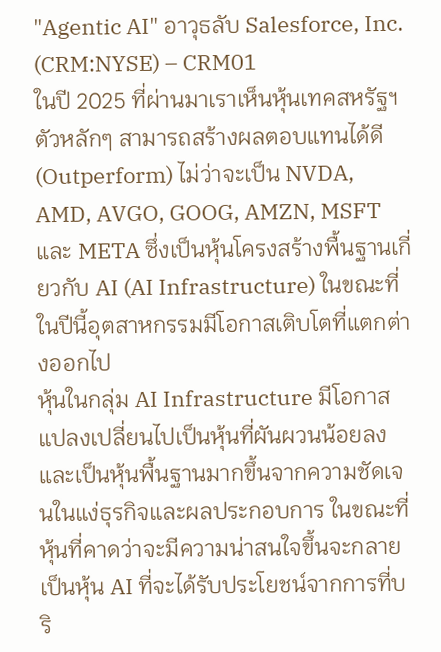"Agentic AI" อาวุธลับ Salesforce, Inc. (CRM:NYSE) – CRM01
ในปี 2025 ที่ผ่านมาเราเห็นหุ้นเทคสหรัฐฯ ตัวหลักๆ สามารถสร้างผลตอบแทนได้ดี (Outperform) ไม่ว่าจะเป็น NVDA, AMD, AVGO, GOOG, AMZN, MSFT และ META ซึ่งเป็นหุ้นโครงสร้างพื้นฐานเกี่ยวกับ AI (AI Infrastructure) ในขณะที่ในปีนี้อุตสาหกรรมมีโอกาสเติบโตที่แตกต่างออกไป
หุ้นในกลุ่ม AI Infrastructure มีโอกาสแปลงเปลี่ยนไปเป็นหุ้นที่ผันผวนน้อยลง และเป็นหุ้นพื้นฐานมากขึ้นจากความชัดเจนในแง่ธุรกิจและผลประกอบการ ในขณะที่หุ้นที่คาดว่าจะมีความน่าสนใจขึ้นจะกลายเป็นหุ้น AI ที่จะได้รับประโยชน์จากการที่บริ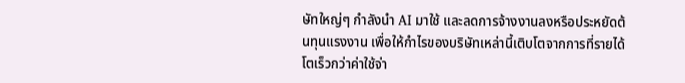ษัทใหญ่ๆ กำลังนำ AI มาใช้ และลดการจ้างงานลงหรือประหยัดต้นทุนแรงงาน เพื่อให้กำไรของบริษัทเหล่านี้เติบโตจากการที่รายได้โตเร็วกว่าค่าใช้จ่า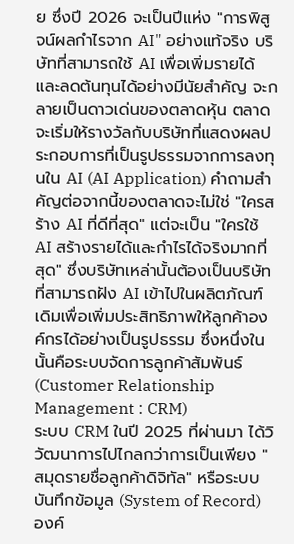ย ซึ่งปี 2026 จะเป็นปีแห่ง "การพิสูจน์ผลกำไรจาก AI" อย่างแท้จริง บริษัทที่สามารถใช้ AI เพื่อเพิ่มรายได้และลดต้นทุนได้อย่างมีนัยสำคัญ จะกลายเป็นดาวเด่นของตลาดหุ้น ตลาดจะเริ่มให้รางวัลกับบริษัทที่แสดงผลประกอบการที่เป็นรูปธรรมจากการลงทุนใน AI (AI Application) คำถามสำคัญต่อจากนี้ของตลาดจะไม่ใช่ "ใครสร้าง AI ที่ดีที่สุด" แต่จะเป็น "ใครใช้ AI สร้างรายได้และกำไรได้จริงมากที่สุด" ซึ่งบริษัทเหล่านั้นต้องเป็นบริษัทที่สามารถฝัง AI เข้าไปในผลิตภัณฑ์เดิมเพื่อเพิ่มประสิทธิภาพให้ลูกค้าองค์กรได้อย่างเป็นรูปธรรม ซึ่งหนึ่งในนั้นคือระบบจัดการลูกค้าสัมพันธ์ (Customer Relationship Management : CRM)
ระบบ CRM ในปี 2025 ที่ผ่านมา ได้วิวัฒนาการไปไกลกว่าการเป็นเพียง "สมุดรายชื่อลูกค้าดิจิทัล" หรือระบบบันทึกข้อมูล (System of Record) องค์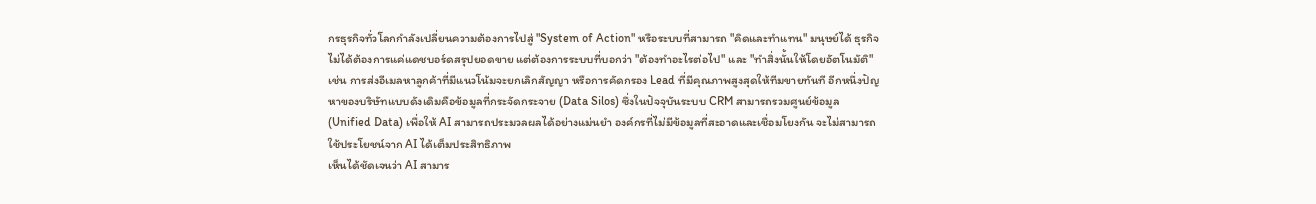กรธุรกิจทั่วโลกกำลังเปลี่ยนความต้องการไปสู่ "System of Action" หรือระบบที่สามารถ "คิดและทำแทน" มนุษย์ได้ ธุรกิจไม่ได้ต้องการแค่แดชบอร์ดสรุปยอดขาย แต่ต้องการระบบที่บอกว่า "ต้องทำอะไรต่อไป" และ "ทำสิ่งนั้นให้โดยอัตโนมัติ" เช่น การส่งอีเมลหาลูกค้าที่มีแนวโน้มจะยกเลิกสัญญา หรือการคัดกรอง Lead ที่มีคุณภาพสูงสุดให้ทีมขายทันที อีกหนึ่งปัญหาของบริษัทแบบดังเดิมคือข้อมูลที่กระจัดกระจาย (Data Silos) ซึ่งในปัจจุบันระบบ CRM สามารถรวมศูนย์ข้อมูล (Unified Data) เพื่อให้ AI สามารถประมวลผลได้อย่างแม่นยำ องค์กรที่ไม่มีข้อมูลที่สะอาดและเชื่อมโยงกัน จะไม่สามารถใช้ประโยชน์จาก AI ได้เต็มประสิทธิภาพ
เห็นได้ชัดเจนว่า AI สามาร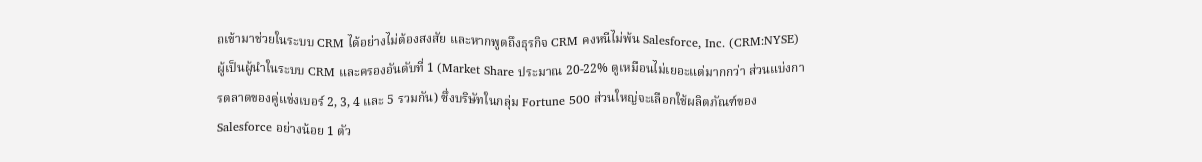ถเข้ามาช่วยในระบบ CRM ได้อย่างไม่ต้องสงสัย และหากพูดถึงธุรกิจ CRM คงหนีไม่พ้น Salesforce, Inc. (CRM:NYSE) ผู้เป็นผู้นำในระบบ CRM และครองอันดับที่ 1 (Market Share ประมาณ 20-22% ดูเหมือนไม่เยอะแต่มากกว่า ส่วนแบ่งการตลาดของคู่แข่งเบอร์ 2, 3, 4 และ 5 รวมกัน) ซึ่งบริษัทในกลุ่ม Fortune 500 ส่วนใหญ่จะเลือกใช้ผลิตภัณฑ์ของ Salesforce อย่างน้อย 1 ตัว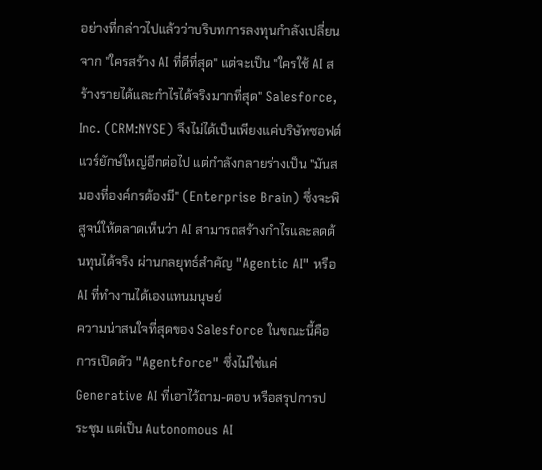อย่างที่กล่าวไปแล้วว่าบริบทการลงทุนกำลังเปลี่ยนจาก "ใครสร้าง AI ที่ดีที่สุด" แต่จะเป็น "ใครใช้ AI สร้างรายได้และกำไรได้จริงมากที่สุด" Salesforce, Inc. (CRM:NYSE) จึงไม่ได้เป็นเพียงแค่บริษัทซอฟต์แวร์ยักษ์ใหญ่อีกต่อไป แต่กำลังกลายร่างเป็น "มันสมองที่องค์กรต้องมี" (Enterprise Brain) ซึ่งจะพิสูจน์ให้ตลาดเห็นว่า AI สามารถสร้างกำไรและลดต้นทุนได้จริง ผ่านกลยุทธ์สำคัญ "Agentic AI" หรือ AI ที่ทำงานได้เองแทนมนุษย์
ความน่าสนใจที่สุดของ Salesforce ในขณะนี้คือการเปิดตัว "Agentforce" ซึ่งไม่ใช่แค่ Generative AI ที่เอาไว้ถาม-ตอบ หรือสรุปการประชุม แต่เป็น Autonomous AI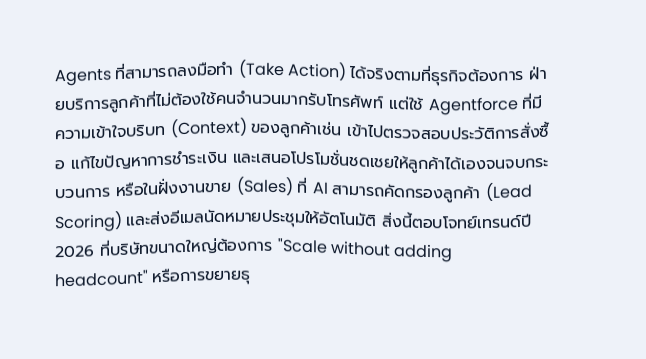Agents ที่สามารถลงมือทำ (Take Action) ได้จริงตามที่ธุรกิจต้องการ ฝ่ายบริการลูกค้าที่ไม่ต้องใช้คนจำนวนมากรับโทรศัพท์ แต่ใช้ Agentforce ที่มีความเข้าใจบริบท (Context) ของลูกค้าเช่น เข้าไปตรวจสอบประวัติการสั่งซื้อ แก้ไขปัญหาการชำระเงิน และเสนอโปรโมชั่นชดเชยให้ลูกค้าได้เองจนจบกระบวนการ หรือในฝั่งงานขาย (Sales) ที่ AI สามารถคัดกรองลูกค้า (Lead Scoring) และส่งอีเมลนัดหมายประชุมให้อัตโนมัติ สิ่งนี้ตอบโจทย์เทรนด์ปี 2026 ที่บริษัทขนาดใหญ่ต้องการ "Scale without adding headcount" หรือการขยายธุ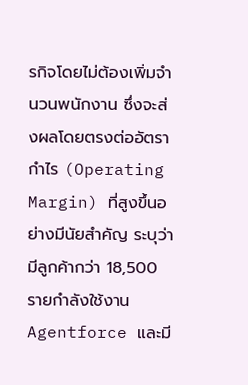รกิจโดยไม่ต้องเพิ่มจำนวนพนักงาน ซึ่งจะส่งผลโดยตรงต่ออัตรากำไร (Operating Margin) ที่สูงขึ้นอย่างมีนัยสำคัญ ระบุว่ามีลูกค้ากว่า 18,500 รายกำลังใช้งาน Agentforce และมี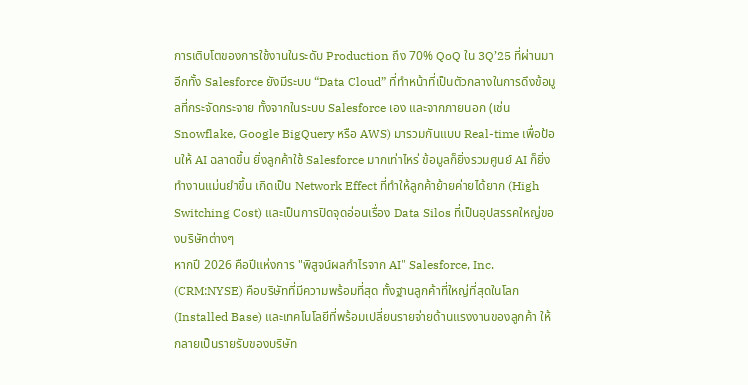การเติบโตของการใช้งานในระดับ Production ถึง 70% QoQ ใน 3Q’25 ที่ผ่านมา
อีกทั้ง Salesforce ยังมีระบบ “Data Cloud” ที่ทำหน้าที่เป็นตัวกลางในการดึงข้อมูลที่กระจัดกระจาย ทั้งจากในระบบ Salesforce เอง และจากภายนอก (เช่น Snowflake, Google BigQuery หรือ AWS) มารวมกันแบบ Real-time เพื่อป้อนให้ AI ฉลาดขึ้น ยิ่งลูกค้าใช้ Salesforce มากเท่าไหร่ ข้อมูลก็ยิ่งรวมศูนย์ AI ก็ยิ่งทำงานแม่นยำขึ้น เกิดเป็น Network Effect ที่ทำให้ลูกค้าย้ายค่ายได้ยาก (High Switching Cost) และเป็นการปิดจุดอ่อนเรื่อง Data Silos ที่เป็นอุปสรรคใหญ่ของบริษัทต่างๆ
หากปี 2026 คือปีแห่งการ "พิสูจน์ผลกำไรจาก AI" Salesforce, Inc. (CRM:NYSE) คือบริษัทที่มีความพร้อมที่สุด ทั้งฐานลูกค้าที่ใหญ่ที่สุดในโลก (Installed Base) และเทคโนโลยีที่พร้อมเปลี่ยนรายจ่ายด้านแรงงานของลูกค้า ให้กลายเป็นรายรับของบริษัท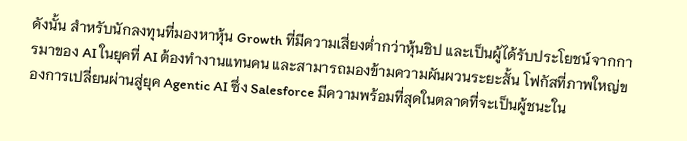ดังนั้น สำหรับนักลงทุนที่มองหาหุ้น Growth ที่มีความเสี่ยงต่ำกว่าหุ้นชิป และเป็นผู้ได้รับประโยชน์จากการมาของ AI ในยุคที่ AI ต้องทำงานแทนคน และสามารถมองข้ามความผันผวนระยะสั้น โฟกัสที่ภาพใหญ่ของการเปลี่ยนผ่านสู่ยุค Agentic AI ซึ่ง Salesforce มีความพร้อมที่สุดในตลาดที่จะเป็นผู้ชนะใน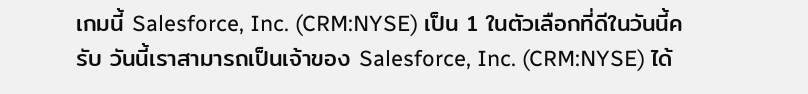เกมนี้ Salesforce, Inc. (CRM:NYSE) เป็น 1 ในตัวเลือกที่ดีในวันนี้ครับ วันนี้เราสามารถเป็นเจ้าของ Salesforce, Inc. (CRM:NYSE) ได้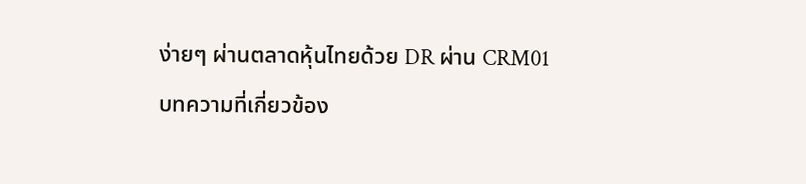ง่ายๆ ผ่านตลาดหุ้นไทยด้วย DR ผ่าน CRM01
บทความที่เกี่ยวข้อง